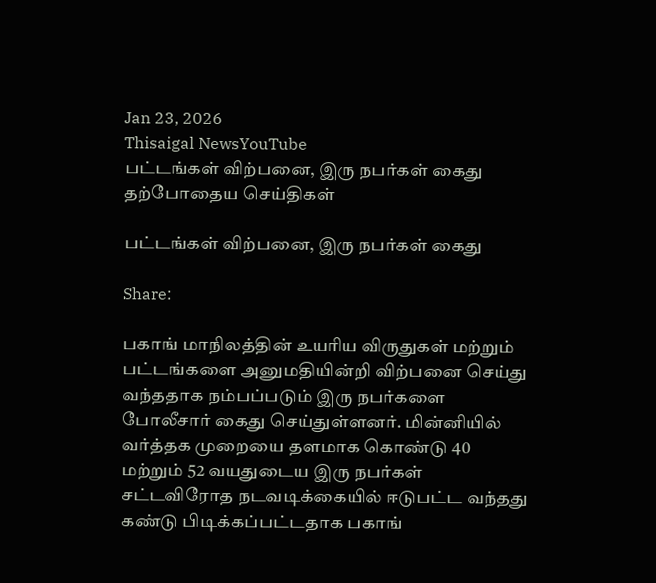Jan 23, 2026
Thisaigal NewsYouTube
பட்டங்கள் விற்பனை, இரு நபர்கள் கைது
தற்போதைய செய்திகள்

பட்டங்கள் விற்பனை, இரு நபர்கள் கைது

Share:

பகாங் மாநிலத்தின் உயரிய விருதுகள் மற்றும் பட்டங்களை அனுமதியின்றி விற்பனை செய்து வந்ததாக நம்பப்படும் இரு நபர்களை போலீசார் கைது செய்துள்ளனர். மின்னியில் வர்த்தக முறையை தளமாக கொண்டு 40 மற்றும் 52 வயதுடைய இரு நபர்கள் சட்டவிரோத நடவடிக்கையில் ஈடுபட்ட வந்தது கண்டு பிடிக்கப்பட்டதாக பகாங்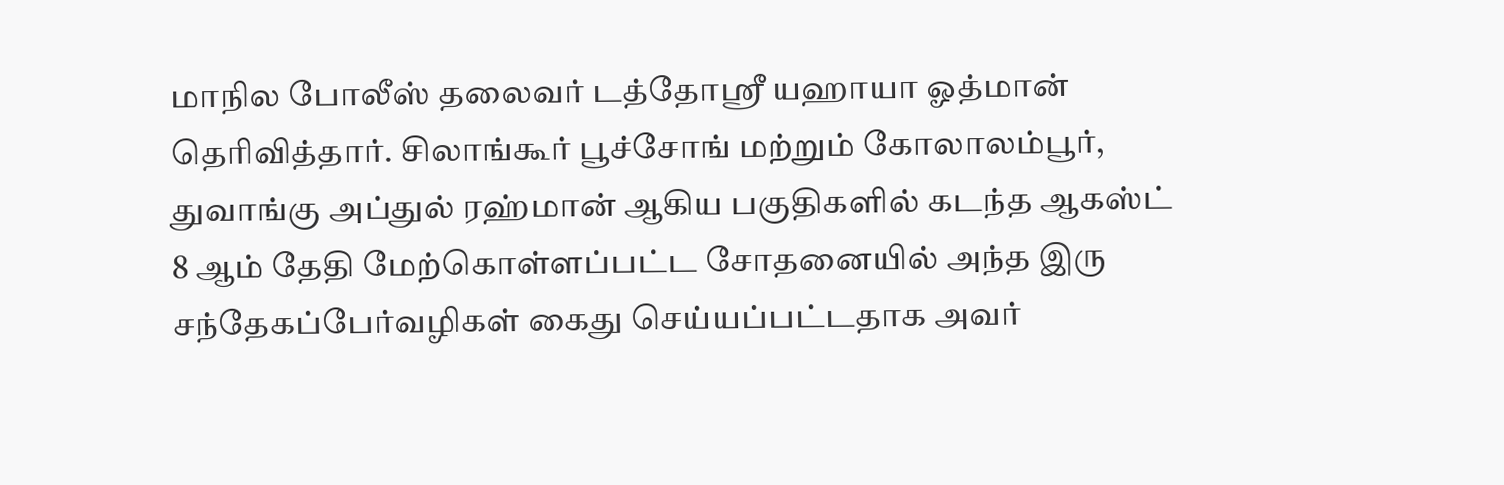மாநில போலீஸ் தலைவர் டத்தோஸ்ரீ யஹாயா ஓத்மான் தெரிவித்தார். சிலாங்கூர் பூச்சோங் மற்றும் கோலாலம்பூர், துவாங்கு அப்துல் ரஹ்மான் ஆகிய பகுதிகளில் கடந்த ஆகஸ்ட் 8 ஆம் தேதி மேற்கொள்ளப்பட்ட சோதனையில் அந்த இரு சந்தேகப்பேர்வழிகள் கைது செய்யப்பட்டதாக அவர்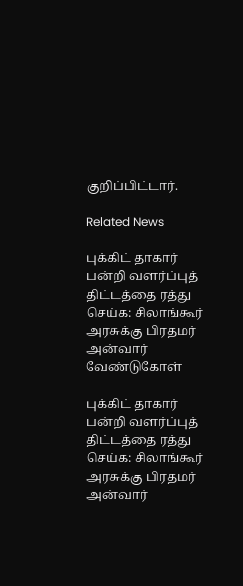குறிப்பிட்டார்.

Related News

புக்கிட் தாகார் பன்றி வளர்ப்புத் திட்டத்தை ரத்து செய்க: சிலாங்கூர் அரசுக்கு பிரதமர் அன்வார் வேண்டுகோள்

புக்கிட் தாகார் பன்றி வளர்ப்புத் திட்டத்தை ரத்து செய்க: சிலாங்கூர் அரசுக்கு பிரதமர் அன்வார்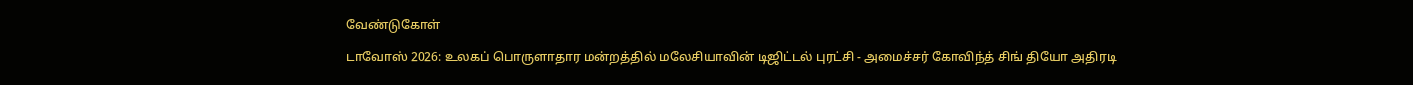வேண்டுகோள்

டாவோஸ் 2026: உலகப் பொருளாதார மன்றத்தில் மலேசியாவின் டிஜிட்டல் புரட்சி - அமைச்சர் கோவிந்த் சிங் தியோ அதிரடி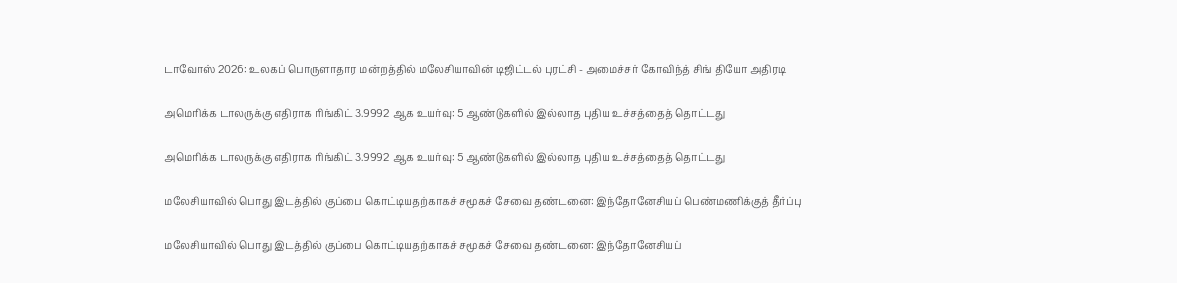டாவோஸ் 2026: உலகப் பொருளாதார மன்றத்தில் மலேசியாவின் டிஜிட்டல் புரட்சி - அமைச்சர் கோவிந்த் சிங் தியோ அதிரடி

அமெரிக்க டாலருக்கு எதிராக ரிங்கிட் 3.9992 ஆக உயர்வு: 5 ஆண்டுகளில் இல்லாத புதிய உச்சத்தைத் தொட்டது

அமெரிக்க டாலருக்கு எதிராக ரிங்கிட் 3.9992 ஆக உயர்வு: 5 ஆண்டுகளில் இல்லாத புதிய உச்சத்தைத் தொட்டது

மலேசியாவில் பொது இடத்தில் குப்பை கொட்டியதற்காகச் சமூகச் சேவை தண்டனை: இந்தோனேசியப் பெண்மணிக்குத் தீர்ப்பு

மலேசியாவில் பொது இடத்தில் குப்பை கொட்டியதற்காகச் சமூகச் சேவை தண்டனை: இந்தோனேசியப்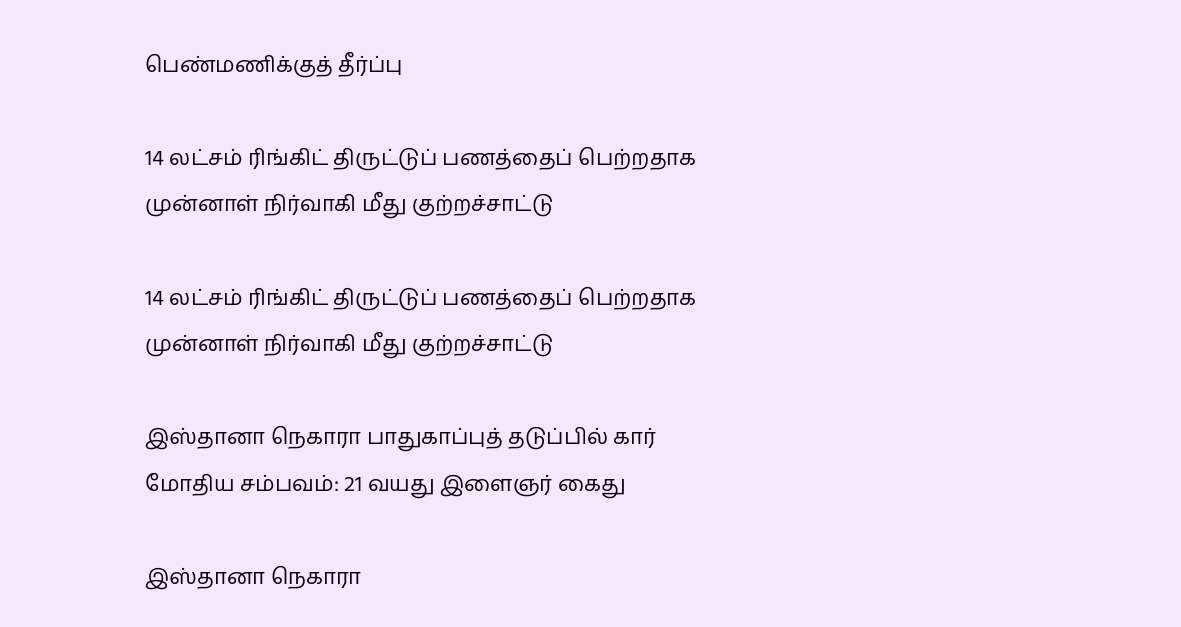பெண்மணிக்குத் தீர்ப்பு

14 லட்சம் ரிங்கிட் திருட்டுப் பணத்தைப் பெற்றதாக முன்னாள் நிர்வாகி மீது குற்றச்சாட்டு

14 லட்சம் ரிங்கிட் திருட்டுப் பணத்தைப் பெற்றதாக முன்னாள் நிர்வாகி மீது குற்றச்சாட்டு

இஸ்தானா நெகாரா பாதுகாப்புத் தடுப்பில் கார் மோதிய சம்பவம்: 21 வயது இளைஞர் கைது

இஸ்தானா நெகாரா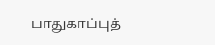பாதுகாப்புத்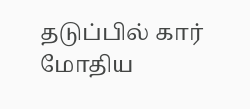தடுப்பில் கார் மோதிய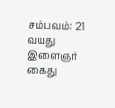சம்பவம்: 21 வயது இளைஞர் கைது